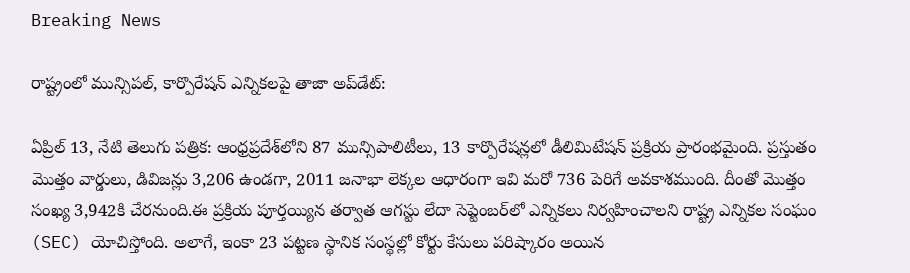Breaking News

రాష్ట్రంలో మున్సిపల్, కార్పొరేషన్ ఎన్నికలపై తాజా అప్‌డేట్:

ఏప్రిల్ 13, నేటి తెలుగు పత్రిక: ఆంధ్రప్రదేశ్‌లోని 87 మున్సిపాలిటీలు, 13 కార్పొరేషన్లలో డీలిమిటేషన్ ప్రక్రియ ప్రారంభమైంది. ప్రస్తుతం మొత్తం వార్డులు, డివిజన్లు 3,206 ఉండగా, 2011 జనాభా లెక్కల ఆధారంగా ఇవి మరో 736 పెరిగే అవకాశముంది. దీంతో మొత్తం సంఖ్య 3,942కి చేరనుంది.ఈ ప్రక్రియ పూర్తయ్యిన తర్వాత ఆగస్టు లేదా సెప్టెంబర్‌లో ఎన్నికలు నిర్వహించాలని రాష్ట్ర ఎన్నికల సంఘం (SEC) యోచిస్తోంది. అలాగే, ఇంకా 23 పట్టణ స్థానిక సంస్థల్లో కోర్టు కేసులు పరిష్కారం అయిన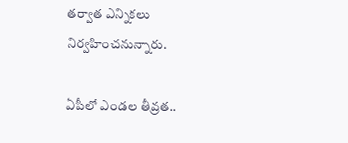తర్వాత ఎన్నికలు నిర్వహించనున్నారు.

ఏపీలో ఎండల తీవ్రత..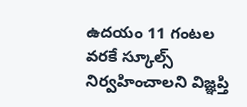ఉదయం 11 గంటల వరకే స్కూల్స్ నిర్వహించాలని విజ్ఞప్తి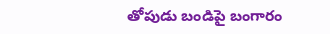తోపుడు బండిపై బంగారం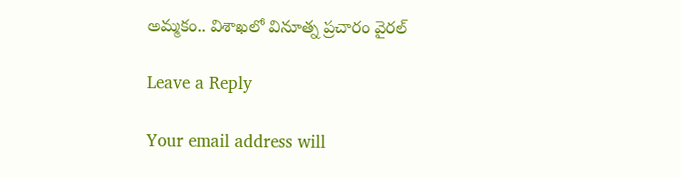అమ్మకం.. విశాఖలో వినూత్న ప్రచారం వైరల్

Leave a Reply

Your email address will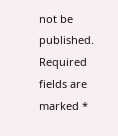not be published. Required fields are marked *